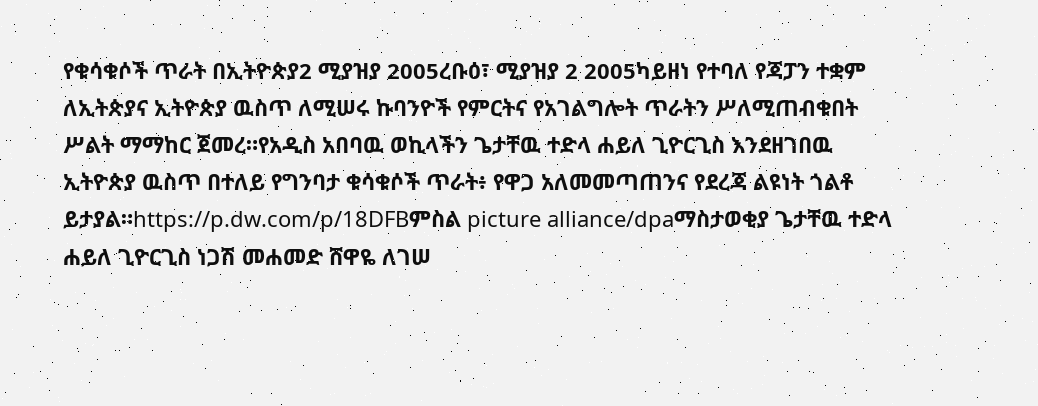የቁሳቁሶች ጥራት በኢትዮጵያ2 ሚያዝያ 2005ረቡዕ፣ ሚያዝያ 2 2005ካይዘነ የተባለ የጃፓን ተቋም ለኢትጵያና ኢትዮጵያ ዉስጥ ለሚሠሩ ኩባንዮች የምርትና የአገልግሎት ጥራትን ሥለሚጠብቁበት ሥልት ማማከር ጀመረ።የአዲስ አበባዉ ወኪላችን ጌታቸዉ ተድላ ሐይለ ጊዮርጊስ እንደዘገበዉ ኢትዮጵያ ዉስጥ በተለይ የግንባታ ቁሳቁሶች ጥራት፥ የዋጋ አለመመጣጠንና የደረጃ ልዩነት ጎልቶ ይታያል።https://p.dw.com/p/18DFBምስል picture alliance/dpaማስታወቂያ ጌታቸዉ ተድላ ሐይለ ጊዮርጊስ ነጋሽ መሐመድ ሸዋዬ ለገሠ